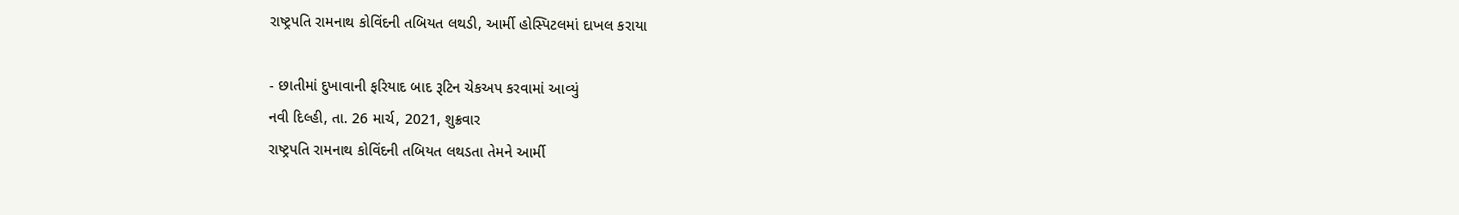રાષ્ટ્રપતિ રામનાથ કોવિંદની તબિયત લથડી, આર્મી હોસ્પિટલમાં દાખલ કરાયા

- છાતીમાં દુખાવાની ફરિયાદ બાદ રૂટિન ચેકઅપ કરવામાં આવ્યું
નવી દિલ્હી, તા. 26 માર્ચ, 2021, શુક્રવાર
રાષ્ટ્રપતિ રામનાથ કોવિંદની તબિયત લથડતા તેમને આર્મી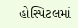હોસ્પિટલમાં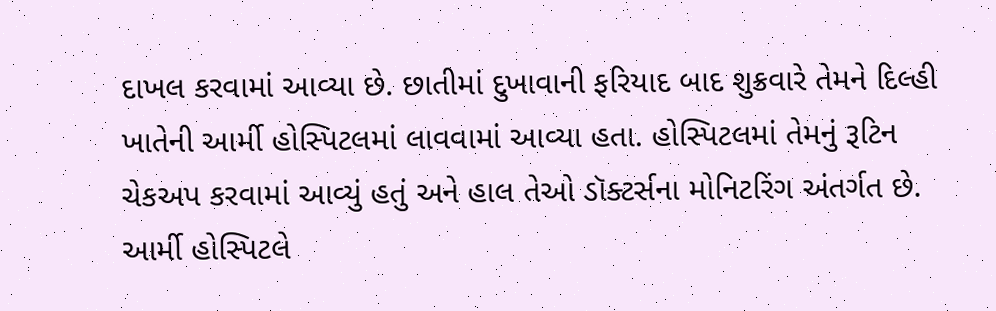દાખલ કરવામાં આવ્યા છે. છાતીમાં દુખાવાની ફરિયાદ બાદ શુક્રવારે તેમને દિલ્હી ખાતેની આર્મી હોસ્પિટલમાં લાવવામાં આવ્યા હતા. હોસ્પિટલમાં તેમનું રૂટિન ચેકઅપ કરવામાં આવ્યું હતું અને હાલ તેઓ ડૉક્ટર્સના મોનિટરિંગ અંતર્ગત છે. આર્મી હોસ્પિટલે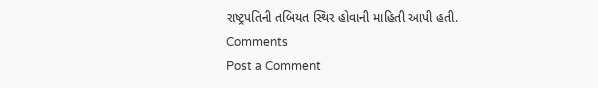રાષ્ટ્રપતિની તબિયત સ્થિર હોવાની માહિતી આપી હતી.
Comments
Post a Comment